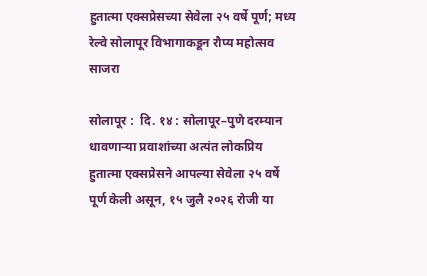हुतात्मा एक्सप्रेसच्या सेवेला २५ वर्षे पूर्ण; मध्य रेल्वे सोलापूर विभागाकडून रौप्य महोत्सव साजरा

सोलापूर :  दि. १४ : सोलापूर–पुणे दरम्यान धावणाऱ्या प्रवाशांच्या अत्यंत लोकप्रिय हुतात्मा एक्सप्रेसने आपल्या सेवेला २५ वर्षे पूर्ण केली असून, १५ जुलै २०२६ रोजी या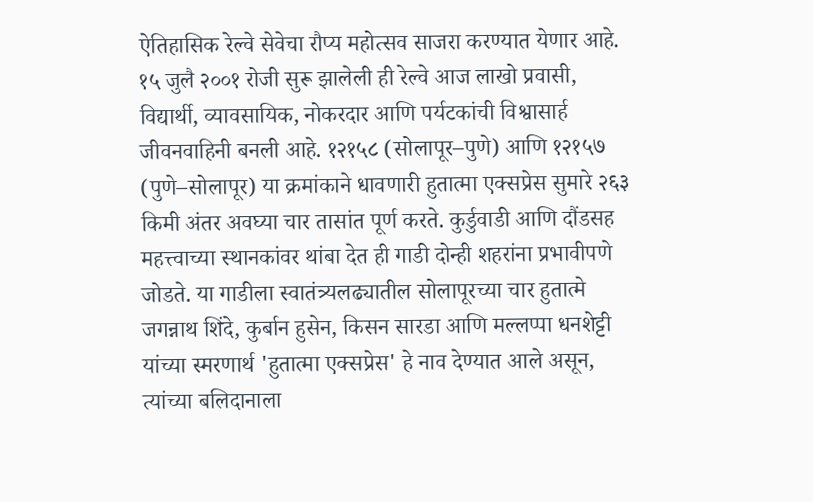ऐतिहासिक रेल्वे सेवेचा रौप्य महोत्सव साजरा करण्यात येणार आहे. १५ जुलै २००१ रोजी सुरू झालेली ही रेल्वे आज लाखो प्रवासी, विद्यार्थी, व्यावसायिक, नोकरदार आणि पर्यटकांची विश्वासार्ह जीवनवाहिनी बनली आहे. १२१५८ (सोलापूर–पुणे) आणि १२१५७ (पुणे–सोलापूर) या क्रमांकाने धावणारी हुतात्मा एक्सप्रेस सुमारे २६३ किमी अंतर अवघ्या चार तासांत पूर्ण करते. कुर्डुवाडी आणि दौंडसह महत्त्वाच्या स्थानकांवर थांबा देत ही गाडी दोन्ही शहरांना प्रभावीपणे जोडते. या गाडीला स्वातंत्र्यलढ्यातील सोलापूरच्या चार हुतात्मे जगन्नाथ शिंदे, कुर्बान हुसेन, किसन सारडा आणि मल्लप्पा धनशेट्टी यांच्या स्मरणार्थ 'हुतात्मा एक्सप्रेस' हे नाव देण्यात आले असून, त्यांच्या बलिदानाला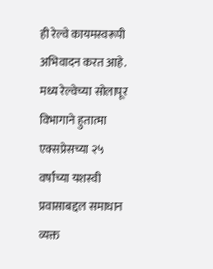ही रेल्वे कायमस्वरूपी अभिवादन करत आहे. मध्य रेल्वेच्या सोलापूर विभागाने हुतात्मा एक्सप्रेसच्या २५ वर्षांच्या यशस्वी प्रवासाबद्दल समाधान व्यक्त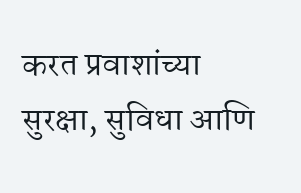करत प्रवाशांच्या सुरक्षा, सुविधा आणि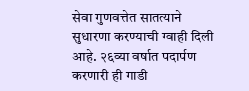सेवा गुणवत्तेत सातत्याने सुधारणा करण्याची ग्वाही दिली आहे. २६व्या वर्षात पदार्पण करणारी ही गाडी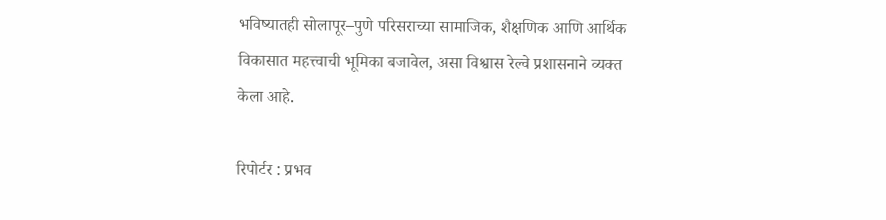भविष्यातही सोलापूर–पुणे परिसराच्या सामाजिक, शैक्षणिक आणि आर्थिक विकासात महत्त्वाची भूमिका बजावेल, असा विश्वास रेल्वे प्रशासनाने व्यक्त केला आहे.

रिपोर्टर : प्रभव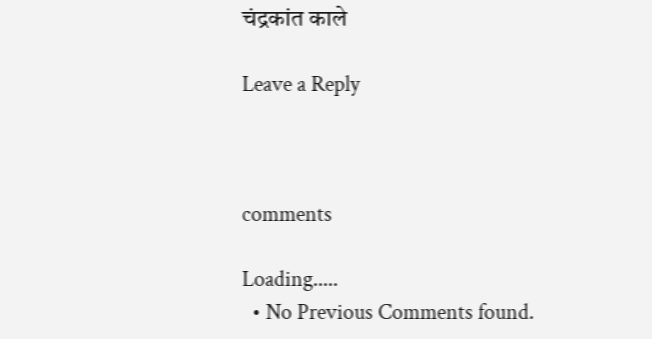चंद्रकांत काले

Leave a Reply



comments

Loading.....
  • No Previous Comments found.